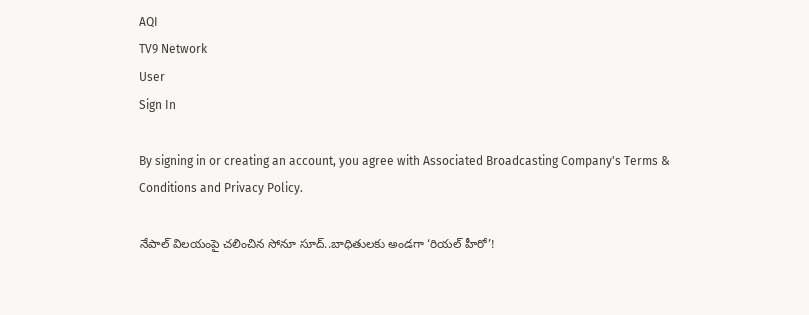AQI
TV9 Network
User
Sign In

By signing in or creating an account, you agree with Associated Broadcasting Company's Terms & Conditions and Privacy Policy.

నేపాల్‌ విలయంపై చలించిన సోనూ సూద్‌..బాధితులకు అండగా ‘రియల్ హీరో’!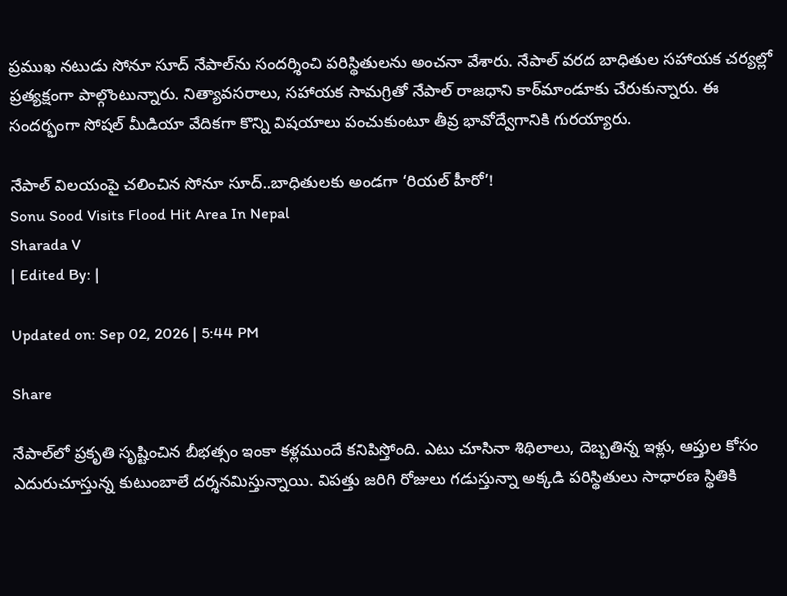ప్రముఖ నటుడు సోనూ సూద్ నేపాల్‌ను సందర్శించి పరిస్థితులను అంచనా వేశారు. నేపాల్ వరద బాధితుల సహాయక చర్యల్లో ప్రత్యక్షంగా పాల్గొంటున్నారు. నిత్యావసరాలు, సహాయక సామగ్రితో నేపాల్ రాజధాని కాఠ్‌మాండూకు చేరుకున్నారు. ఈ సందర్భంగా సోషల్ మీడియా వేదికగా కొన్ని విషయాలు పంచుకుంటూ తీవ్ర భావోద్వేగానికి గురయ్యారు.

నేపాల్‌ విలయంపై చలించిన సోనూ సూద్‌..బాధితులకు అండగా ‘రియల్ హీరో’!
Sonu Sood Visits Flood Hit Area In Nepal
Sharada V
| Edited By: |

Updated on: Sep 02, 2026 | 5:44 PM

Share

నేపాల్‌లో ప్రకృతి సృష్టించిన బీభత్సం ఇంకా కళ్లముందే కనిపిస్తోంది. ఎటు చూసినా శిథిలాలు, దెబ్బతిన్న ఇళ్లు, ఆప్తుల కోసం ఎదురుచూస్తున్న కుటుంబాలే దర్శనమిస్తున్నాయి. విపత్తు జరిగి రోజులు గడుస్తున్నా అక్కడి పరిస్థితులు సాధారణ స్థితికి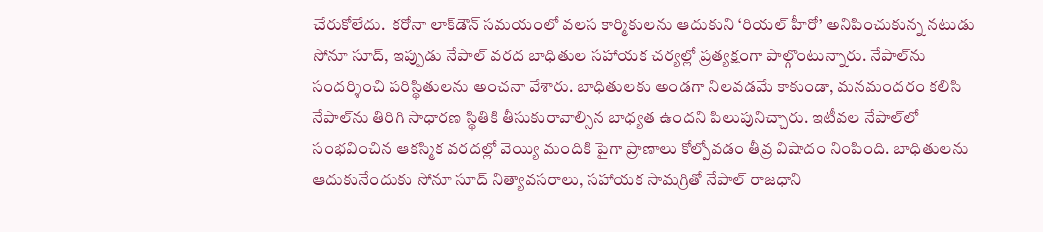చేరుకోలేదు.  కరోనా లాక్‌డౌన్ సమయంలో వలస కార్మికులను ఆదుకుని ‘రియల్ హీరో’ అనిపించుకున్న నటుడు సోనూ సూద్, ఇప్పుడు నేపాల్ వరద బాధితుల సహాయక చర్యల్లో ప్రత్యక్షంగా పాల్గొంటున్నారు. నేపాల్‌ను సందర్శించి పరిస్థితులను అంచనా వేశారు. బాధితులకు అండగా నిలవడమే కాకుండా, మనమందరం కలిసి నేపాల్‌ను తిరిగి సాధారణ స్థితికి తీసుకురావాల్సిన బాధ్యత ఉందని పిలుపునిచ్చారు. ఇటీవల నేపాల్‌లో సంభవించిన ఆకస్మిక వరదల్లో వెయ్యి మందికి పైగా ప్రాణాలు కోల్పోవడం తీవ్ర విషాదం నింపింది. బాధితులను ఆదుకునేందుకు సోనూ సూద్ నిత్యావసరాలు, సహాయక సామగ్రితో నేపాల్ రాజధాని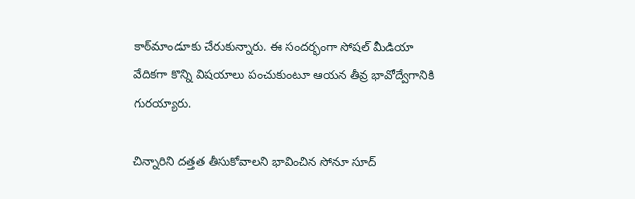కాఠ్‌మాండూకు చేరుకున్నారు. ఈ సందర్భంగా సోషల్ మీడియా వేదికగా కొన్ని విషయాలు పంచుకుంటూ ఆయన తీవ్ర భావోద్వేగానికి గురయ్యారు.

చిన్నారిని దత్తత తీసుకోవాలని భావించిన సోనూ సూద్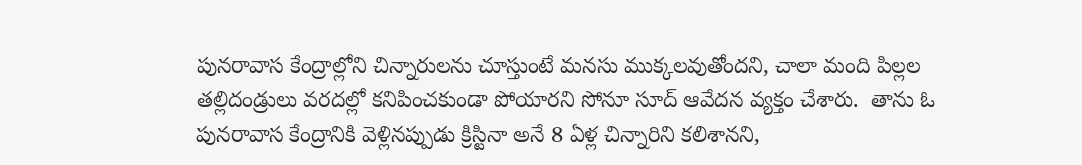పునరావాస కేంద్రాల్లోని చిన్నారులను చూస్తుంటే మనసు ముక్కలవుతోందని, చాలా మంది పిల్లల తల్లిదండ్రులు వరదల్లో కనిపించకుండా పోయారని సోనూ సూద్ ఆవేదన వ్యక్తం చేశారు.  తాను ఓ పునరావాస కేంద్రానికి వెళ్లినప్పుడు క్రిస్టినా అనే 8 ఏళ్ల చిన్నారిని కలిశానని,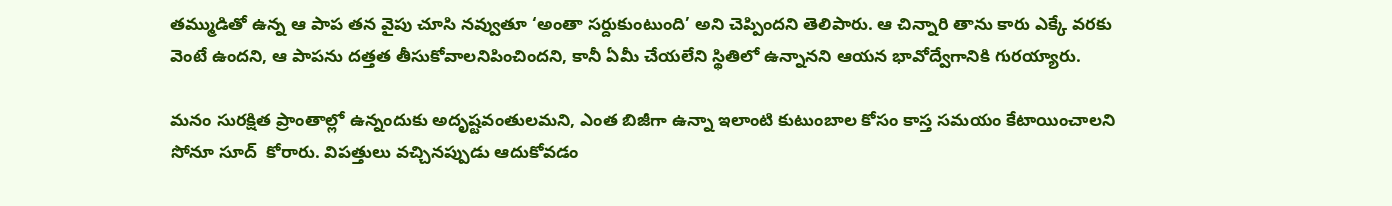తమ్ముడితో ఉన్న ఆ పాప తన వైపు చూసి నవ్వుతూ ‘అంతా సర్దుకుంటుంది’ అని చెప్పిందని తెలిపారు. ఆ చిన్నారి తాను కారు ఎక్కే వరకు వెంటే ఉందని, ఆ పాపను దత్తత తీసుకోవాలనిపించిందని, కానీ ఏమీ చేయలేని స్థితిలో ఉన్నానని ఆయన భావోద్వేగానికి గురయ్యారు.

మనం సురక్షిత ప్రాంతాల్లో ఉన్నందుకు అదృష్టవంతులమని, ఎంత బిజీగా ఉన్నా ఇలాంటి కుటుంబాల కోసం కాస్త సమయం కేటాయించాలని సోనూ సూద్  కోరారు. విపత్తులు వచ్చినప్పుడు ఆదుకోవడం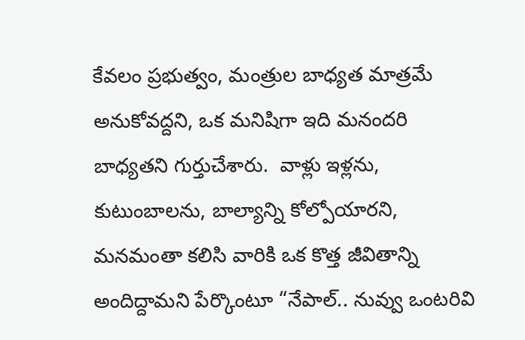కేవలం ప్రభుత్వం, మంత్రుల బాధ్యత మాత్రమే అనుకోవద్దని, ఒక మనిషిగా ఇది మనందరి బాధ్యతని గుర్తుచేశారు.  వాళ్లు ఇళ్లను, కుటుంబాలను, బాల్యాన్ని కోల్పోయారని, మనమంతా కలిసి వారికి ఒక కొత్త జీవితాన్ని అందిద్దామని పేర్కొంటూ “నేపాల్.. నువ్వు ఒంటరివి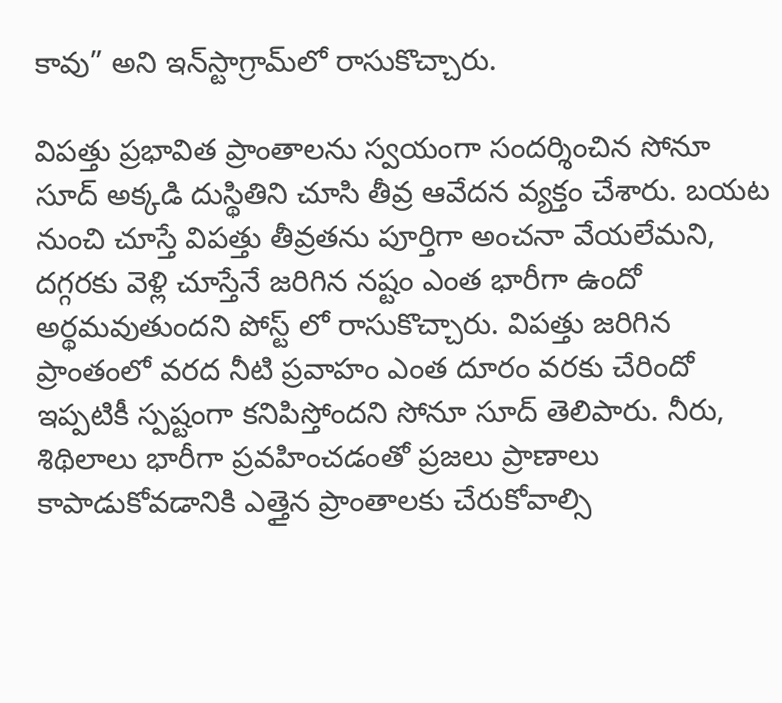కావు” అని ఇన్‌స్టాగ్రామ్‌లో రాసుకొచ్చారు.

విపత్తు ప్రభావిత ప్రాంతాలను స్వయంగా సందర్శించిన సోనూ సూద్ అక్కడి దుస్థితిని చూసి తీవ్ర ఆవేదన వ్యక్తం చేశారు. బయట నుంచి చూస్తే విపత్తు తీవ్రతను పూర్తిగా అంచనా వేయలేమని, దగ్గరకు వెళ్లి చూస్తేనే జరిగిన నష్టం ఎంత భారీగా ఉందో అర్థమవుతుందని పోస్ట్ లో రాసుకొచ్చారు. విపత్తు జరిగిన ప్రాంతంలో వరద నీటి ప్రవాహం ఎంత దూరం వరకు చేరిందో ఇప్పటికీ స్పష్టంగా కనిపిస్తోందని సోనూ సూద్ తెలిపారు. నీరు, శిథిలాలు భారీగా ప్రవహించడంతో ప్రజలు ప్రాణాలు కాపాడుకోవడానికి ఎత్తైన ప్రాంతాలకు చేరుకోవాల్సి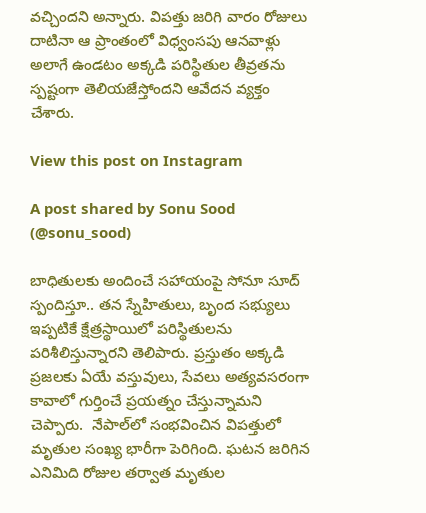వచ్చిందని అన్నారు. విపత్తు జరిగి వారం రోజులు దాటినా ఆ ప్రాంతంలో విధ్వంసపు ఆనవాళ్లు అలాగే ఉండటం అక్కడి పరిస్థితుల తీవ్రతను స్పష్టంగా తెలియజేస్తోందని ఆవేదన వ్యక్తం చేశారు.

View this post on Instagram

A post shared by Sonu Sood (@sonu_sood)

బాధితులకు అందించే సహాయంపై సోనూ సూద్ స్పందిస్తూ.. తన స్నేహితులు, బృంద సభ్యులు ఇప్పటికే క్షేత్రస్థాయిలో పరిస్థితులను పరిశీలిస్తున్నారని తెలిపారు. ప్రస్తుతం అక్కడి ప్రజలకు ఏయే వస్తువులు, సేవలు అత్యవసరంగా కావాలో గుర్తించే ప్రయత్నం చేస్తున్నామని చెప్పారు.  నేపాల్‌లో సంభవించిన విపత్తులో మృతుల సంఖ్య భారీగా పెరిగింది. ఘటన జరిగిన ఎనిమిది రోజుల తర్వాత మృతుల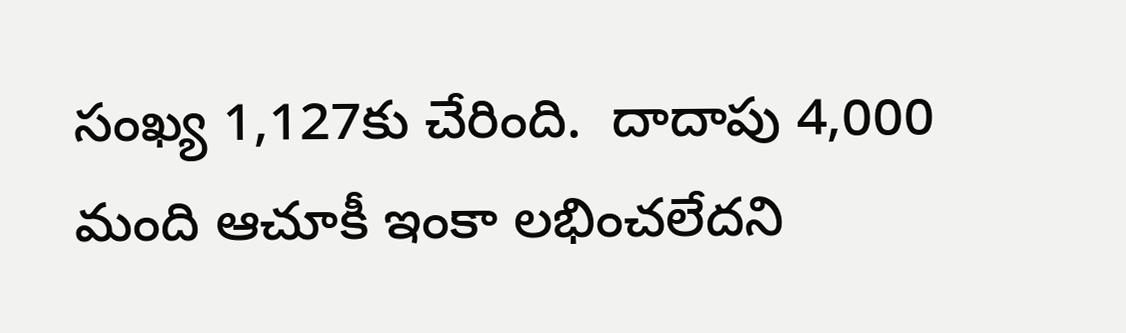సంఖ్య 1,127కు చేరింది.  దాదాపు 4,000 మంది ఆచూకీ ఇంకా లభించలేదని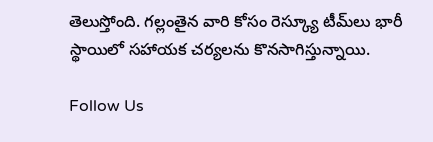తెలుస్తోంది. గల్లంతైన వారి కోసం రెస్క్యూ టీమ్‌లు భారీ స్థాయిలో సహాయక చర్యలను కొనసాగిస్తున్నాయి.

Follow Us